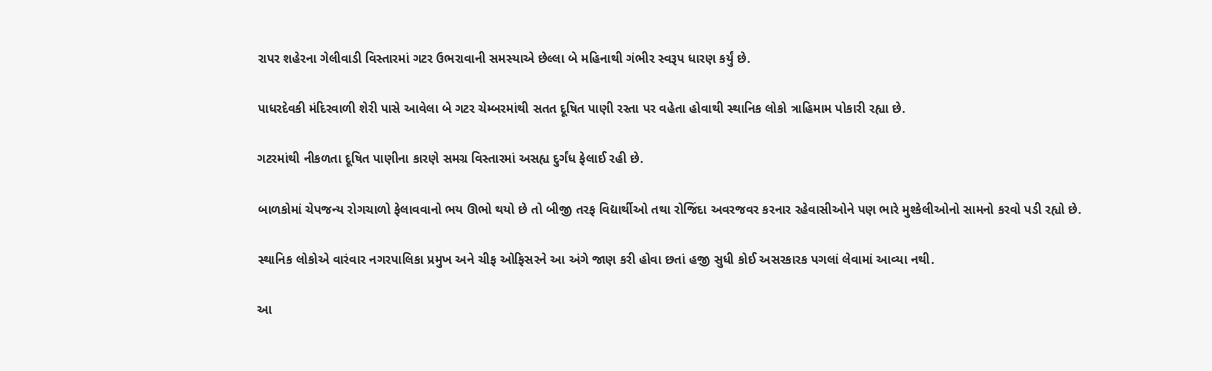રાપર શહેરના ગેલીવાડી વિસ્તારમાં ગટર ઉભરાવાની સમસ્યાએ છેલ્લા બે મહિનાથી ગંભીર સ્વરૂપ ધારણ કર્યું છે.

પાધરદેવકી મંદિરવાળી શેરી પાસે આવેલા બે ગટર ચેમ્બરમાંથી સતત દૂષિત પાણી રસ્તા પર વહેતા હોવાથી સ્થાનિક લોકો ત્રાહિમામ પોકારી રહ્યા છે.

ગટરમાંથી નીકળતા દૂષિત પાણીના કારણે સમગ્ર વિસ્તારમાં અસહ્ય દુર્ગંધ ફેલાઈ રહી છે.

બાળકોમાં ચેપજન્ય રોગચાળો ફેલાવવાનો ભય ઊભો થયો છે તો બીજી તરફ વિદ્યાર્થીઓ તથા રોજિંદા અવરજવર કરનાર રહેવાસીઓને પણ ભારે મુશ્કેલીઓનો સામનો કરવો પડી રહ્યો છે.

સ્થાનિક લોકોએ વારંવાર નગરપાલિકા પ્રમુખ અને ચીફ ઓફિસરને આ અંગે જાણ કરી હોવા છતાં હજી સુધી કોઈ અસરકારક પગલાં લેવામાં આવ્યા નથી.

આ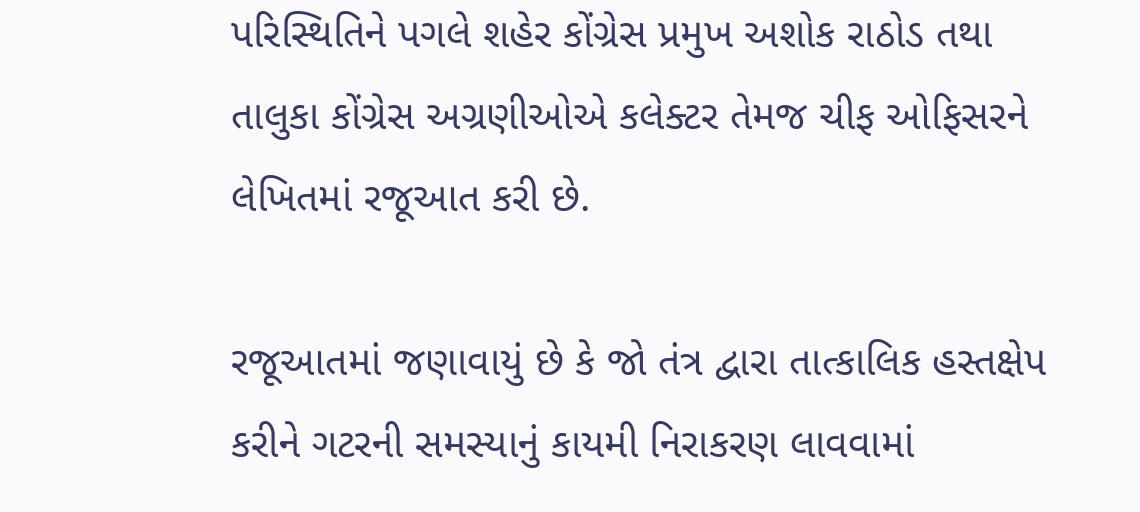પરિસ્થિતિને પગલે શહેર કોંગ્રેસ પ્રમુખ અશોક રાઠોડ તથા તાલુકા કોંગ્રેસ અગ્રણીઓએ કલેક્ટર તેમજ ચીફ ઓફિસરને લેખિતમાં રજૂઆત કરી છે.

રજૂઆતમાં જણાવાયું છે કે જો તંત્ર દ્વારા તાત્કાલિક હસ્તક્ષેપ કરીને ગટરની સમસ્યાનું કાયમી નિરાકરણ લાવવામાં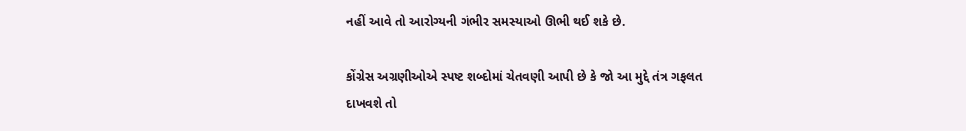નહીં આવે તો આરોગ્યની ગંભીર સમસ્યાઓ ઊભી થઈ શકે છે.

કોંગ્રેસ અગ્રણીઓએ સ્પષ્ટ શબ્દોમાં ચેતવણી આપી છે કે જો આ મુદ્દે તંત્ર ગફલત દાખવશે તો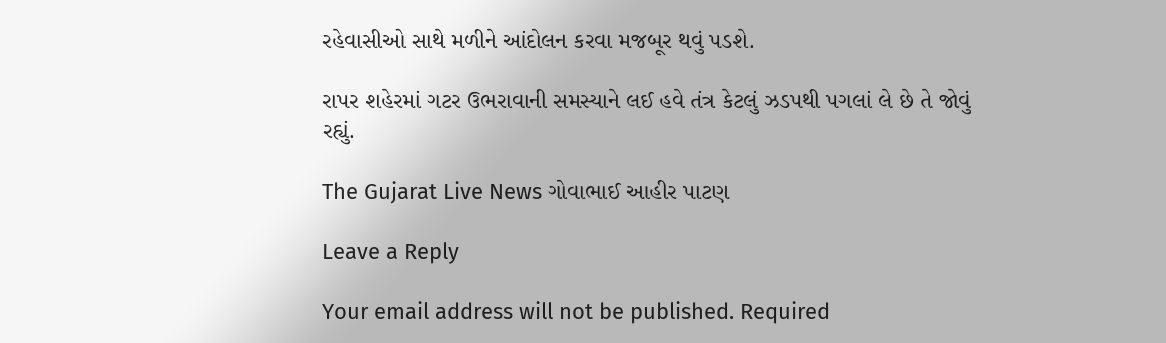રહેવાસીઓ સાથે મળીને આંદોલન કરવા મજબૂર થવું પડશે.

રાપર શહેરમાં ગટર ઉભરાવાની સમસ્યાને લઈ હવે તંત્ર કેટલું ઝડપથી પગલાં લે છે તે જોવું રહ્યું.

The Gujarat Live News ગોવાભાઈ આહીર પાટણ

Leave a Reply

Your email address will not be published. Required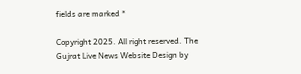fields are marked *

Copyright 2025. All right reserved. The Gujrat Live News Website Design by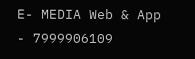E- MEDIA Web & App - 7999906109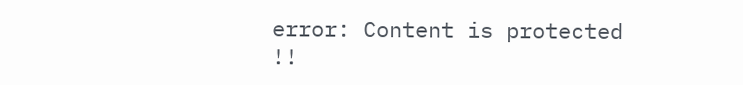error: Content is protected !!